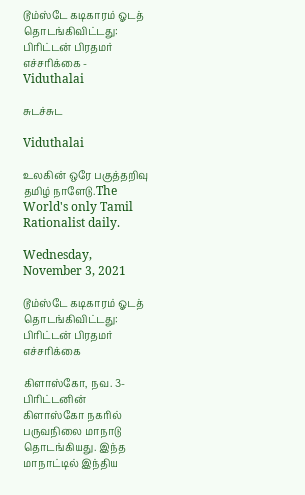டூம்ஸ்டே கடிகாரம் ஓடத் தொடங்கிவிட்டது: பிரிட்டன் பிரதமர் எச்சரிக்கை - Viduthalai

சுடச்சுட

Viduthalai

உலகின் ஒரே பகுத்தறிவு தமிழ் நாளேடு.The World's only Tamil Rationalist daily.

Wednesday, November 3, 2021

டூம்ஸ்டே கடிகாரம் ஓடத் தொடங்கிவிட்டது: பிரிட்டன் பிரதமர் எச்சரிக்கை

கிளாஸ்கோ, நவ. 3-  பிரிட்டனின் கிளாஸ்கோ நகரில் பருவநிலை மாநாடு தொடங்கியது. இந்த மாநாட்டில் இந்திய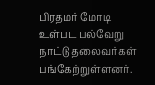பிரதமர் மோடி உள்பட பல்வேறு நாட்டு தலைவர்கள் பங்கேற்றுள்ளனர்.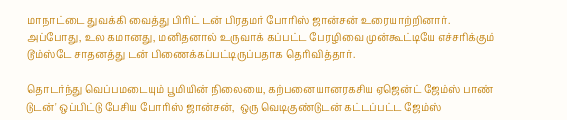மாநாட்டை துவக்கி வைத்து பிரிட் டன் பிரதமர் போரிஸ் ஜான்சன் உரையாற்றினார். அப்போது, உல கமானது, மனிதனால் உருவாக் கப்பட்ட பேரழிவை முன்கூட்டியே எச்சரிக்கும் டூம்ஸ்டே சாதனத்து டன் பிணைக்கப்பட்டிருப்பதாக தெரிவித்தார்.

தொடர்ந்து வெப்பமடையும் பூமியின் நிலையை, கற்பனையானரகசிய ஏஜென்ட் ஜேம்ஸ் பாண் டுடன்' ஒப்பிட்டு பேசிய போரிஸ் ஜான்சன்,  ஒரு வெடிகுண்டுடன் கட்டப்பட்ட ஜேம்ஸ்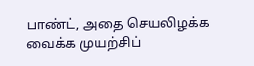பாண்ட், அதை செயலிழக்க வைக்க முயற்சிப்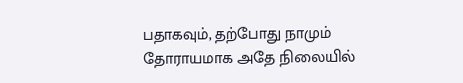பதாகவும், தற்போது நாமும் தோராயமாக அதே நிலையில்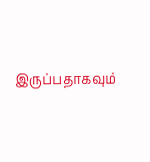இருப்பதாகவும்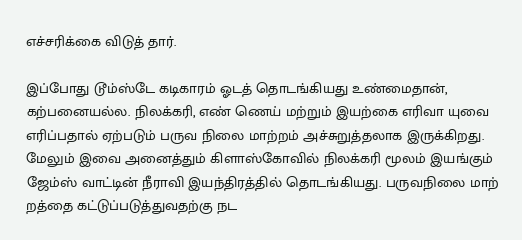எச்சரிக்கை விடுத் தார்.

இப்போது டூம்ஸ்டே கடிகாரம் ஓடத் தொடங்கியது உண்மைதான், கற்பனையல்ல. நிலக்கரி, எண் ணெய் மற்றும் இயற்கை எரிவா யுவை எரிப்பதால் ஏற்படும் பருவ நிலை மாற்றம் அச்சுறுத்தலாக இருக்கிறது. மேலும் இவை அனைத்தும் கிளாஸ்கோவில் நிலக்கரி மூலம் இயங்கும் ஜேம்ஸ் வாட்டின் நீராவி இயந்திரத்தில் தொடங்கியது. பருவநிலை மாற் றத்தை கட்டுப்படுத்துவதற்கு நட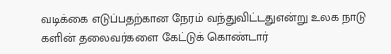வடிக்கை எடுப்பதற்கான நேரம் வந்துவிட்டதுஎன்று உலக நாடு களின் தலைவர்களை கேட்டுக் கொண்டார்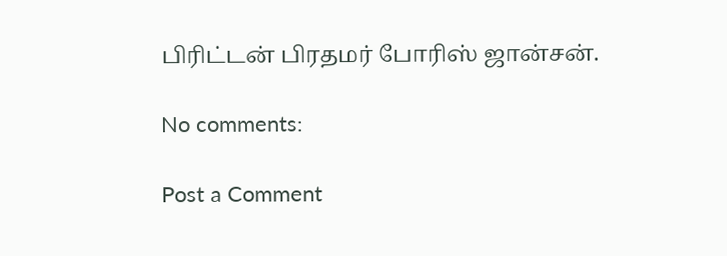பிரிட்டன் பிரதமர் போரிஸ் ஜான்சன்.

No comments:

Post a Comment